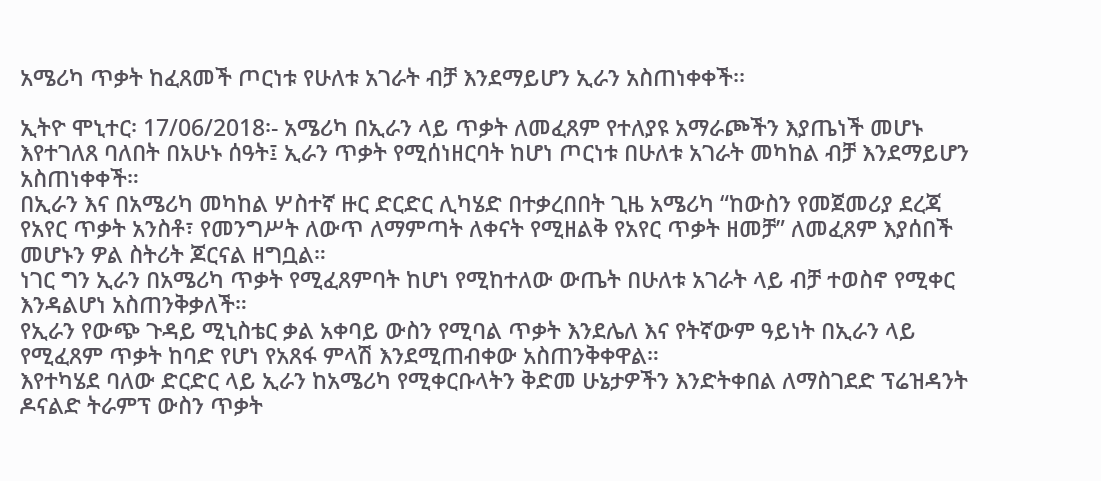አሜሪካ ጥቃት ከፈጸመች ጦርነቱ የሁለቱ አገራት ብቻ እንደማይሆን ኢራን አስጠነቀቀች፡፡

ኢትዮ ሞኒተር፡ 17/06/2018፡- አሜሪካ በኢራን ላይ ጥቃት ለመፈጸም የተለያዩ አማራጮችን እያጤነች መሆኑ እየተገለጸ ባለበት በአሁኑ ሰዓት፤ ኢራን ጥቃት የሚሰነዘርባት ከሆነ ጦርነቱ በሁለቱ አገራት መካከል ብቻ እንደማይሆን አስጠነቀቀች።
በኢራን እና በአሜሪካ መካከል ሦስተኛ ዙር ድርድር ሊካሄድ በተቃረበበት ጊዜ አሜሪካ “ከውስን የመጀመሪያ ደረጃ የአየር ጥቃት አንስቶ፣ የመንግሥት ለውጥ ለማምጣት ለቀናት የሚዘልቅ የአየር ጥቃት ዘመቻ” ለመፈጸም እያሰበች መሆኑን ዎል ስትሪት ጆርናል ዘግቧል።
ነገር ግን ኢራን በአሜሪካ ጥቃት የሚፈጸምባት ከሆነ የሚከተለው ውጤት በሁለቱ አገራት ላይ ብቻ ተወስኖ የሚቀር እንዳልሆነ አስጠንቅቃለች።
የኢራን የውጭ ጉዳይ ሚኒስቴር ቃል አቀባይ ውስን የሚባል ጥቃት እንደሌለ እና የትኛውም ዓይነት በኢራን ላይ የሚፈጸም ጥቃት ከባድ የሆነ የአጸፋ ምላሽ እንደሚጠብቀው አስጠንቅቀዋል።
እየተካሄደ ባለው ድርድር ላይ ኢራን ከአሜሪካ የሚቀርቡላትን ቅድመ ሁኔታዎችን እንድትቀበል ለማስገደድ ፕሬዝዳንት ዶናልድ ትራምፕ ውስን ጥቃት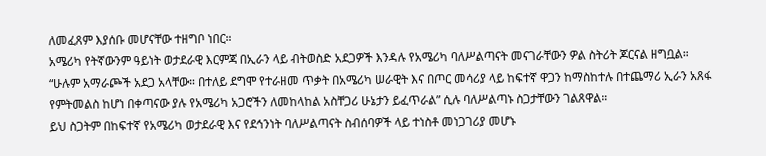ለመፈጸም እያሰቡ መሆናቸው ተዘግቦ ነበር።
አሜሪካ የትኛውንም ዓይነት ወታደራዊ እርምጃ በኢራን ላይ ብትወስድ አደጋዎች እንዳሉ የአሜሪካ ባለሥልጣናት መናገራቸውን ዎል ስትሪት ጆርናል ዘግቧል።
“ሁሉም አማራጮች አደጋ አላቸው። በተለይ ደግሞ የተራዘመ ጥቃት በአሜሪካ ሠራዊት እና በጦር መሳሪያ ላይ ከፍተኛ ዋጋን ከማስከተሉ በተጨማሪ ኢራን አጸፋ የምትመልስ ከሆነ በቀጣናው ያሉ የአሜሪካ አጋሮችን ለመከላከል አስቸጋሪ ሁኔታን ይፈጥራል” ሲሉ ባለሥልጣኑ ስጋታቸውን ገልጸዋል።
ይህ ስጋትም በከፍተኛ የአሜሪካ ወታደራዊ እና የደኅንነት ባለሥልጣናት ስብሰባዎች ላይ ተነስቶ መነጋገሪያ መሆኑ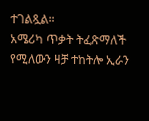ተገልጿል።
አሜሪካ ጥቃት ትፈጽማለች የሚለውን ዛቻ ተከትሎ ኢራን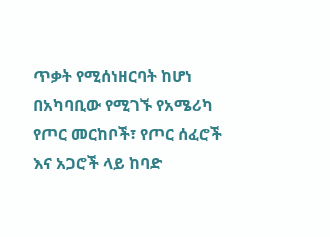ጥቃት የሚሰነዘርባት ከሆነ በአካባቢው የሚገኙ የአሜሪካ የጦር መርከቦች፣ የጦር ሰፈሮች እና አጋሮች ላይ ከባድ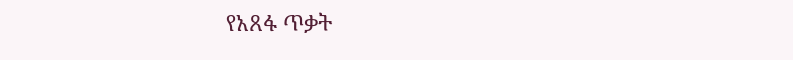የአጸፋ ጥቃት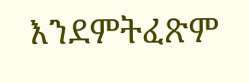እንደምትፈጽም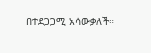በተደጋጋሚ አሳውቃለች።